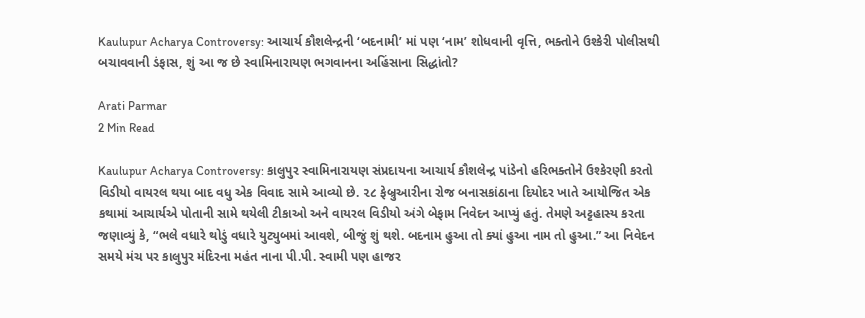Kaulupur Acharya Controversy: આચાર્ય કૌશલેન્દ્રની ‘બદનામી’ માં પણ ‘નામ’ શોધવાની વૃત્તિ, ભક્તોને ઉશ્કેરી પોલીસથી બચાવવાની ડંફાસ, શું આ જ છે સ્વામિનારાયણ ભગવાનના અહિંસાના સિદ્ધાંતો?

Arati Parmar
2 Min Read

Kaulupur Acharya Controversy: કાલુપુર સ્વામિનારાયણ સંપ્રદાયના આચાર્ય કૌશલેન્દ્ર પાંડેનો હરિભક્તોને ઉશ્કેરણી કરતો વિડીયો વાયરલ થયા બાદ વધુ એક વિવાદ સામે આવ્યો છે. ૨૮ ફેબ્રુઆરીના રોજ બનાસકાંઠાના દિયોદર ખાતે આયોજિત એક કથામાં આચાર્યએ પોતાની સામે થયેલી ટીકાઓ અને વાયરલ વિડીયો અંગે બેફામ નિવેદન આપ્યું હતું. તેમણે અટ્ટહાસ્ય કરતા જણાવ્યું કે, “ભલે વધારે થોડું વધારે યુટ્યુબમાં આવશે, બીજું શું થશે. બદનામ હુઆ તો ક્યાં હુઆ નામ તો હુઆ.” આ નિવેદન સમયે મંચ પર કાલુપુર મંદિરના મહંત નાના પી.પી. સ્વામી પણ હાજર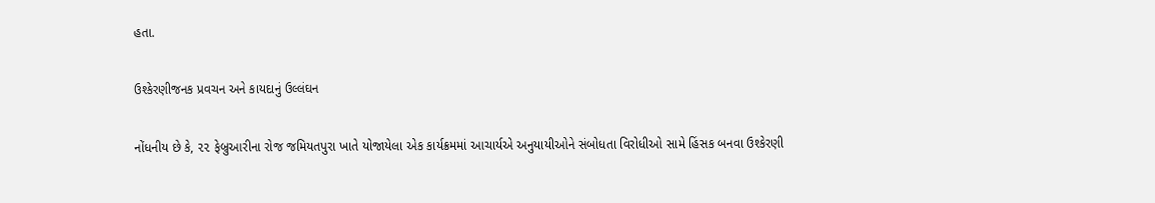હતા.

ઉશ્કેરણીજનક પ્રવચન અને કાયદાનું ઉલ્લંઘન

નોંધનીય છે કે, ૨૨ ફેબ્રુઆરીના રોજ જમિયતપુરા ખાતે યોજાયેલા એક કાર્યક્રમમાં આચાર્યએ અનુયાયીઓને સંબોધતા વિરોધીઓ સામે હિંસક બનવા ઉશ્કેરણી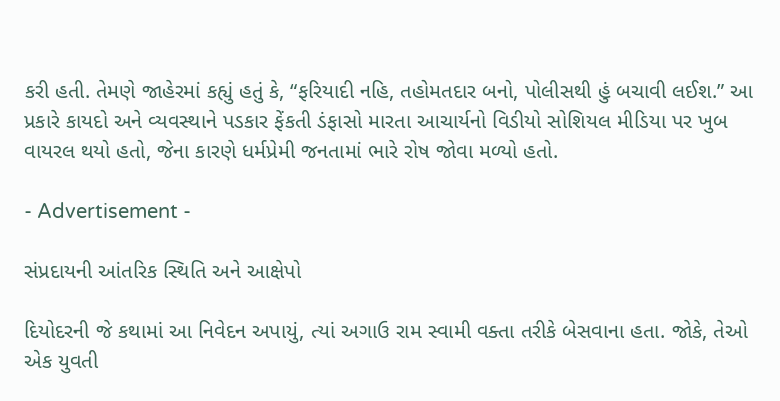કરી હતી. તેમણે જાહેરમાં કહ્યું હતું કે, “ફરિયાદી નહિ, તહોમતદાર બનો, પોલીસથી હું બચાવી લઈશ.” આ પ્રકારે કાયદો અને વ્યવસ્થાને પડકાર ફેંકતી ડંફાસો મારતા આચાર્યનો વિડીયો સોશિયલ મીડિયા પર ખુબ વાયરલ થયો હતો, જેના કારણે ધર્મપ્રેમી જનતામાં ભારે રોષ જોવા મળ્યો હતો.

- Advertisement -

સંપ્રદાયની આંતરિક સ્થિતિ અને આક્ષેપો

દિયોદરની જે કથામાં આ નિવેદન અપાયું, ત્યાં અગાઉ રામ સ્વામી વક્તા તરીકે બેસવાના હતા. જોકે, તેઓ એક યુવતી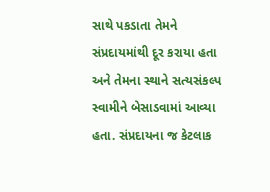સાથે પકડાતા તેમને સંપ્રદાયમાંથી દૂર કરાયા હતા અને તેમના સ્થાને સત્યસંકલ્પ સ્વામીને બેસાડવામાં આવ્યા હતા. સંપ્રદાયના જ કેટલાક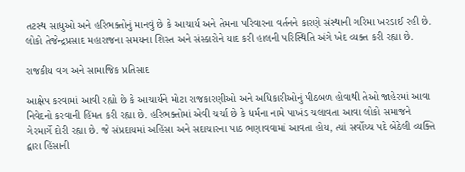તટસ્થ સાધુઓ અને હરિભક્તોનું માનવું છે કે આચાર્ય અને તેમના પરિવારના વર્તનને કારણે સંસ્થાની ગરિમા ખરડાઈ રહી છે. લોકો તેજેન્દ્રપ્રસાદ મહારાજના સમયના શિસ્ત અને સંસ્કારોને યાદ કરી હાલની પરિસ્થિતિ અંગે ખેદ વ્યક્ત કરી રહ્યા છે.

રાજકીય વગ અને સામાજિક પ્રતિસાદ

આક્ષેપ કરવામાં આવી રહ્યો છે કે આચાર્યને મોટા રાજકારણીઓ અને અધિકારીઓનું પીઠબળ હોવાથી તેઓ જાહેરમાં આવા નિવેદનો કરવાની હિંમત કરી રહ્યા છે. હરિભક્તોમાં એવી ચર્ચા છે કે ધર્મના નામે પાખંડ ચલાવતા આવા લોકો સમાજને ગેરમાર્ગે દોરી રહ્યા છે. જે સંપ્રદાયમાં અહિંસા અને સદાચારના પાઠ ભણાવવામાં આવતા હોય, ત્યાં સર્વોચ્ચ પદે બેઠેલી વ્યક્તિ દ્વારા હિંસાની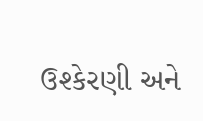ઉશ્કેરણી અને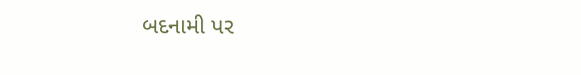બદનામી પર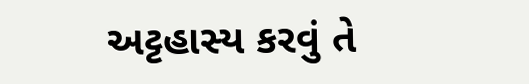અટ્ટહાસ્ય કરવું તે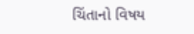ચિંતાનો વિષય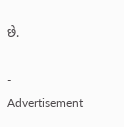છે.

- Advertisement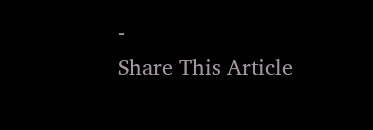-
Share This Article